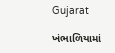Gujarat

ખંભાળિયામાં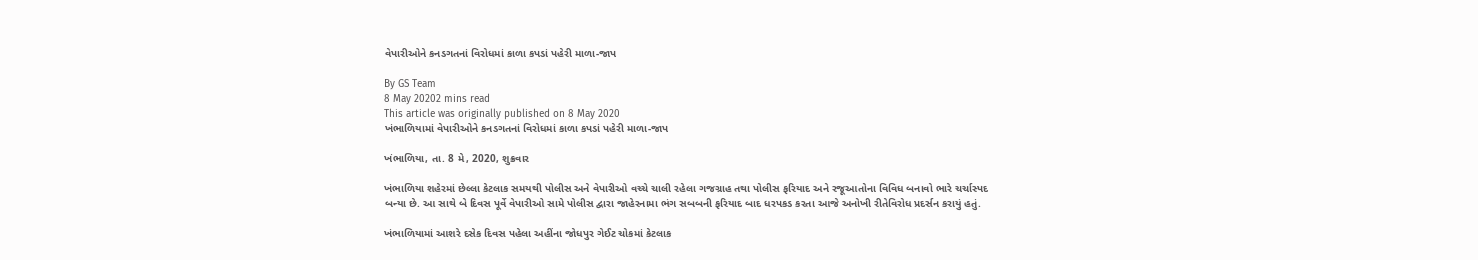વેપારીઓને કનડગતનાં વિરોધમાં કાળા કપડાં પહેરી માળા-જાપ

By GS Team
8 May 20202 mins read
This article was originally published on 8 May 2020
ખંભાળિયામાં વેપારીઓને કનડગતનાં વિરોધમાં કાળા કપડાં પહેરી માળા-જાપ

ખંભાળિયા, તા. 8 મે, 2020, શુક્રવાર

ખંભાળિયા શહેરમાં છેલ્લા કેટલાક સમયથી પોલીસ અને વેપારીઓ વચ્ચે ચાલી રહેલા ગજગ્રાહ તથા પોલીસ ફરિયાદ અને રજૂઆતોના વિવિધ બનાવો ભારે ચર્ચાસ્પદ બન્યા છે. આ સાથે બે દિવસ પૂર્વે વેપારીઓ સામે પોલીસ દ્વારા જાહેરનામા ભંગ સબબની ફરિયાદ બાદ ધરપકડ કરતા આજે અનોખી રીતેવિરોધ પ્રદર્સન કરાયું હતું.

ખંભાળિયામાં આશરે દસેક દિવસ પહેલા અહીંના જોધપુર ગેઈટ ચોકમાં કેટલાક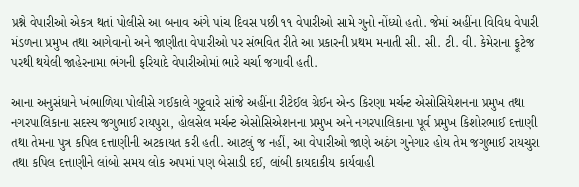પ્રશ્ને વેપારીઓ એકત્ર થતાં પોલીસે આ બનાવ અંગે પાંચ દિવસ પછી ૧૧ વેપારીઓ સામે ગુનો નોંધ્યો હતો. જેમાં અહીંના વિવિધ વેપારી મંડળના પ્રમુખ તથા આગેવાનો અને જાણીતા વેપારીઓ પર સંભવિત રીતે આ પ્રકારની પ્રથમ મનાતી સી. સી. ટી. વી. કેમેરાના ફૂટેજ પરથી થયેલી જાહેરનામા ભંગની ફરિયાદે વેપારીઓમાં ભારે ચર્ચા જગાવી હતી.

આના અનુસંધાને ખંભાળિયા પોલીસે ગઈકાલે ગુરૃવારે સાંજે અહીંના રીટેઈલ ગ્રેઈન એન્ડ કિરણા મર્ચન્ટ એસોસિયેશનના પ્રમુખ તથા નગરપાલિકાના સદસ્ય જગુભાઈ રાયપુરા, હોલસેલ મર્ચન્ટ એસોસિએશનના પ્રમુખ અને નગરપાલિકાના પૂર્વ પ્રમુખ કિશોરભાઈ દત્તાણી તથા તેમના પુત્ર કપિલ દત્તાણીની અટકાયત કરી હતી. આટલું જ નહીં, આ વેપારીઓ જાણે અઠંગ ગુનેગાર હોય તેમ જગુભાઈ રાયચુરા તથા કપિલ દત્તાણીને લાંબો સમય લોક અપમાં પણ બેસાડી દઈ, લાંબી કાયદાકીય કાર્યવાહી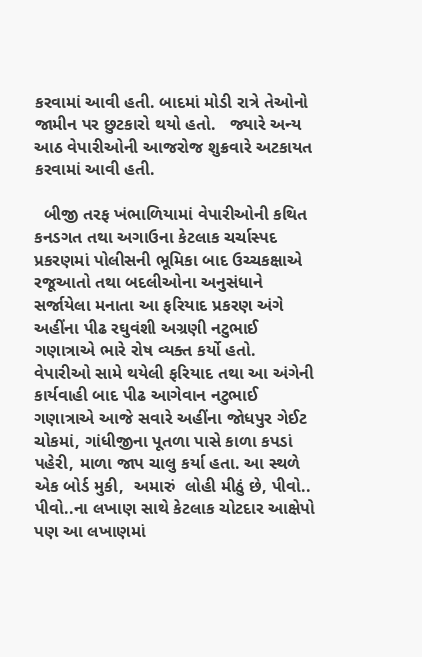કરવામાં આવી હતી. બાદમાં મોડી રાત્રે તેઓનો જામીન પર છુટકારો થયો હતો.   જ્યારે અન્ય આઠ વેપારીઓની આજરોજ શુક્રવારે અટકાયત કરવામાં આવી હતી.

  બીજી તરફ ખંભાળિયામાં વેપારીઓની કથિત કનડગત તથા અગાઉના કેટલાક ચર્ચાસ્પદ પ્રકરણમાં પોલીસની ભૂમિકા બાદ ઉચ્ચકક્ષાએ રજૂઆતો તથા બદલીઓના અનુસંધાને સર્જાયેલા મનાતા આ ફરિયાદ પ્રકરણ અંગે અહીંના પીઢ રઘુવંશી અગ્રણી નટુભાઈ ગણાત્રાએ ભારે રોષ વ્યક્ત કર્યો હતો.  વેપારીઓ સામે થયેલી ફરિયાદ તથા આ અંગેની કાર્યવાહી બાદ પીઢ આગેવાન નટુભાઈ ગણાત્રાએ આજે સવારે અહીંના જોધપુર ગેઈટ ચોકમાં, ગાંધીજીના પૂતળા પાસે કાળા કપડાં પહેરી, માળા જાપ ચાલુ કર્યા હતા. આ સ્થળે એક બોર્ડ મુકી,  અમારું  લોહી મીઠું છે, પીવો.. પીવો..ના લખાણ સાથે કેટલાક ચોટદાર આક્ષેપો પણ આ લખાણમાં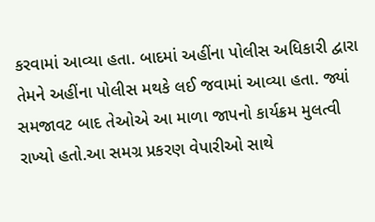કરવામાં આવ્યા હતા. બાદમાં અહીંના પોલીસ અધિકારી દ્વારા તેમને અહીંના પોલીસ મથકે લઈ જવામાં આવ્યા હતા. જ્યાં સમજાવટ બાદ તેઓએ આ માળા જાપનો કાર્યક્રમ મુલત્વી રાખ્યો હતો.આ સમગ્ર પ્રકરણ વેપારીઓ સાથે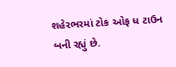શહેરભરમાં ટોક ઓફ ધ ટાઉન બની રહ્યું છે.